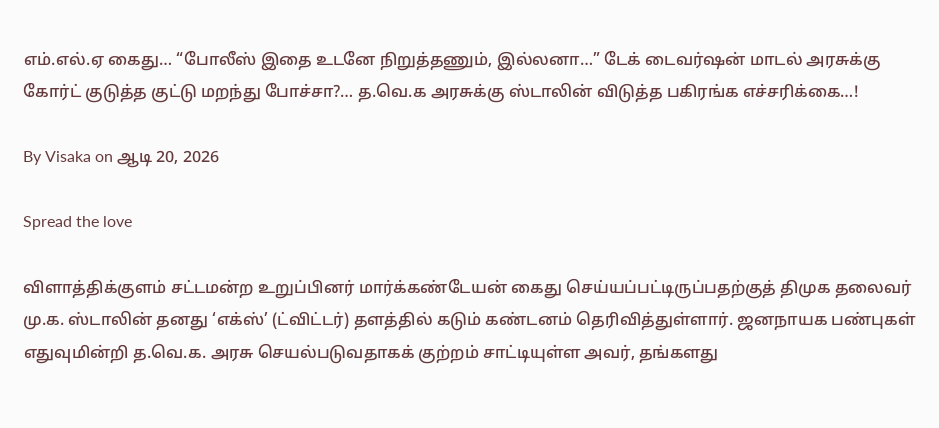எம்.எல்.ஏ கைது… “போலீஸ் இதை உடனே நிறுத்தணும், இல்லனா…” டேக் டைவர்ஷன் மாடல் அரசுக்கு கோர்ட் குடுத்த குட்டு மறந்து போச்சா?… த.வெ.க அரசுக்கு ஸ்டாலின் விடுத்த பகிரங்க எச்சரிக்கை…!

By Visaka on ஆடி 20, 2026

Spread the love

விளாத்திக்குளம் சட்டமன்ற உறுப்பினர் மார்க்கண்டேயன் கைது செய்யப்பட்டிருப்பதற்குத் திமுக தலைவர் மு.க. ஸ்டாலின் தனது ‘எக்ஸ்’ (ட்விட்டர்) தளத்தில் கடும் கண்டனம் தெரிவித்துள்ளார். ஜனநாயக பண்புகள் எதுவுமின்றி த.வெ.க. அரசு செயல்படுவதாகக் குற்றம் சாட்டியுள்ள அவர், தங்களது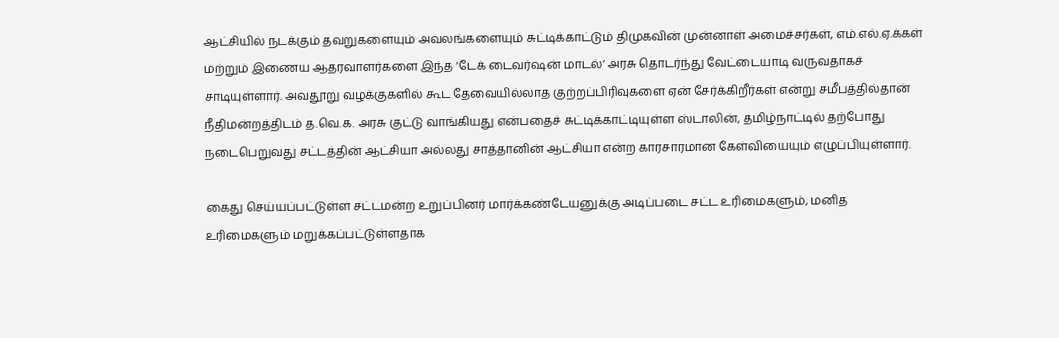ஆட்சியில் நடக்கும் தவறுகளையும் அவலங்களையும் சுட்டிக்காட்டும் திமுகவின் முன்னாள் அமைச்சர்கள், எம்.எல்.ஏ.க்கள் மற்றும் இணைய ஆதரவாளர்களை இந்த ‘டேக் டைவர்ஷன் மாடல்’ அரசு தொடர்ந்து வேட்டையாடி வருவதாகச் சாடியுள்ளார். அவதூறு வழக்குகளில் கூட தேவையில்லாத குற்றப்பிரிவுகளை ஏன் சேர்க்கிறீர்கள் என்று சமீபத்தில்தான் நீதிமன்றத்திடம் த.வெ.க. அரசு குட்டு வாங்கியது என்பதைச் சுட்டிக்காட்டியுள்ள ஸ்டாலின், தமிழ்நாட்டில் தற்போது நடைபெறுவது சட்டத்தின் ஆட்சியா அல்லது சாத்தானின் ஆட்சியா என்ற காரசாரமான கேள்வியையும் எழுப்பியுள்ளார்.

கைது செய்யப்பட்டுள்ள சட்டமன்ற உறுப்பினர் மார்க்கண்டேயனுக்கு அடிப்படை சட்ட உரிமைகளும், மனித உரிமைகளும் மறுக்கப்பட்டுள்ளதாக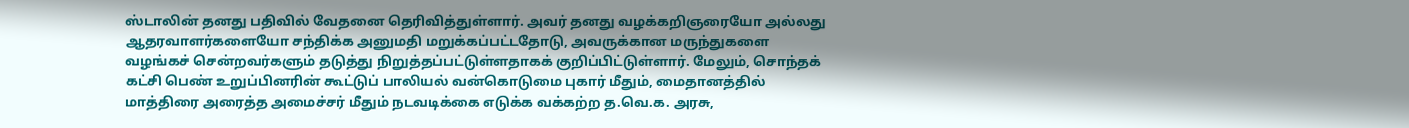ஸ்டாலின் தனது பதிவில் வேதனை தெரிவித்துள்ளார். அவர் தனது வழக்கறிஞரையோ அல்லது ஆதரவாளர்களையோ சந்திக்க அனுமதி மறுக்கப்பட்டதோடு, அவருக்கான மருந்துகளை வழங்கச் சென்றவர்களும் தடுத்து நிறுத்தப்பட்டுள்ளதாகக் குறிப்பிட்டுள்ளார். மேலும், சொந்தக் கட்சி பெண் உறுப்பினரின் கூட்டுப் பாலியல் வன்கொடுமை புகார் மீதும், மைதானத்தில் மாத்திரை அரைத்த அமைச்சர் மீதும் நடவடிக்கை எடுக்க வக்கற்ற த.வெ.க. அரசு,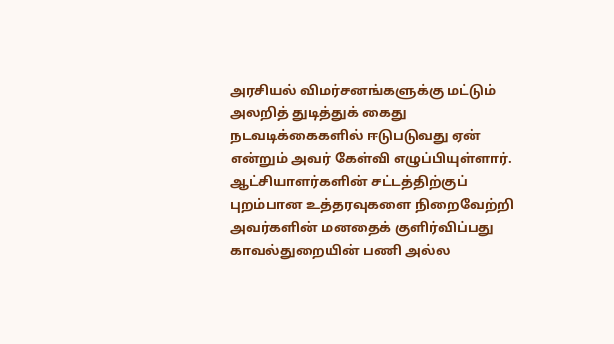அரசியல் விமர்சனங்களுக்கு மட்டும் அலறித் துடித்துக் கைது நடவடிக்கைகளில் ஈடுபடுவது ஏன் என்றும் அவர் கேள்வி எழுப்பியுள்ளார். ஆட்சியாளர்களின் சட்டத்திற்குப் புறம்பான உத்தரவுகளை நிறைவேற்றி அவர்களின் மனதைக் குளிர்விப்பது காவல்துறையின் பணி அல்ல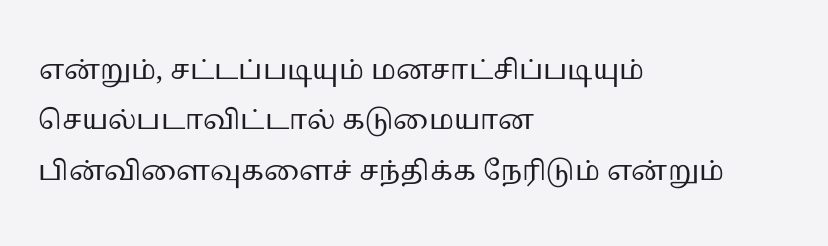என்றும், சட்டப்படியும் மனசாட்சிப்படியும் செயல்படாவிட்டால் கடுமையான பின்விளைவுகளைச் சந்திக்க நேரிடும் என்றும்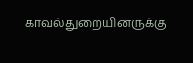காவல்துறையினருக்கு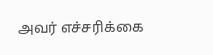அவர் எச்சரிக்கை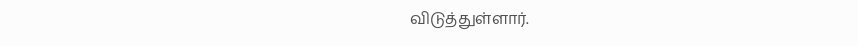விடுத்துள்ளார்.